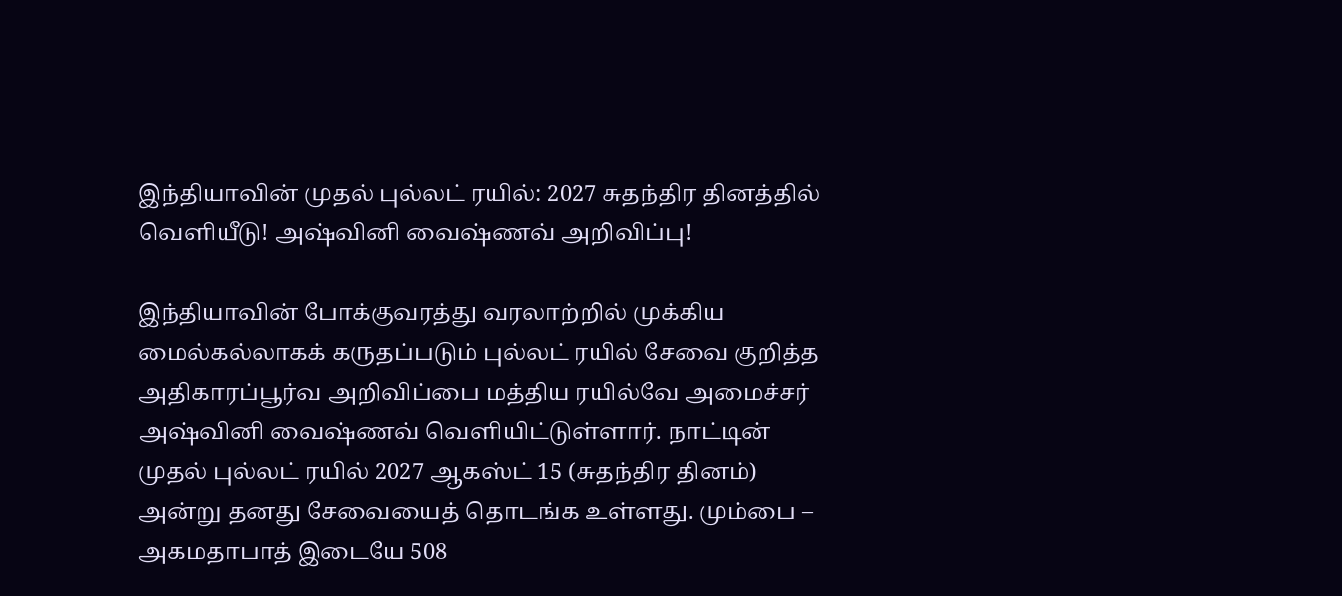இந்தியாவின் முதல் புல்லட் ரயில்: 2027 சுதந்திர தினத்தில் வெளியீடு! அஷ்வினி வைஷ்ணவ் அறிவிப்பு!

இந்தியாவின் போக்குவரத்து வரலாற்றில் முக்கிய மைல்கல்லாகக் கருதப்படும் புல்லட் ரயில் சேவை குறித்த அதிகாரப்பூர்வ அறிவிப்பை மத்திய ரயில்வே அமைச்சர் அஷ்வினி வைஷ்ணவ் வெளியிட்டுள்ளார். நாட்டின் முதல் புல்லட் ரயில் 2027 ஆகஸ்ட் 15 (சுதந்திர தினம்) அன்று தனது சேவையைத் தொடங்க உள்ளது. மும்பை – அகமதாபாத் இடையே 508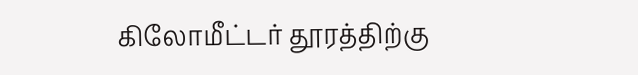கிலோமீட்டர் தூரத்திற்கு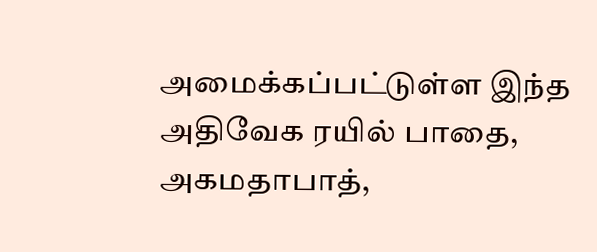அமைக்கப்பட்டுள்ள இந்த அதிவேக ரயில் பாதை, அகமதாபாத்,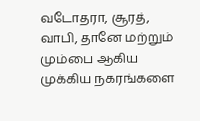வடோதரா, சூரத், வாபி, தானே மற்றும் மும்பை ஆகிய முக்கிய நகரங்களை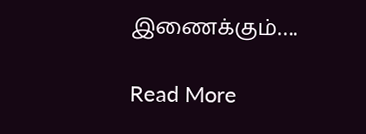இணைக்கும்….

Read More